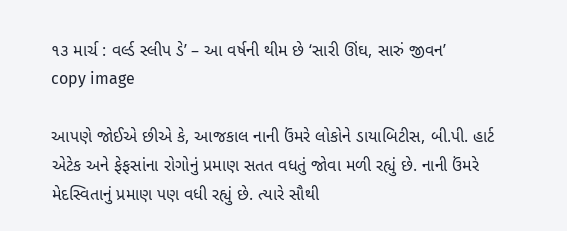૧૩ માર્ચ : વર્લ્ડ સ્લીપ ડે’ – આ વર્ષની થીમ છે ‘સારી ઊંઘ, સારું જીવન’
copy image

આપણે જોઈએ છીએ કે, આજકાલ નાની ઉંમરે લોકોને ડાયાબિટીસ, બી.પી. હાર્ટ એટેક અને ફેફસાંના રોગોનું પ્રમાણ સતત વધતું જોવા મળી રહ્યું છે. નાની ઉંમરે મેદસ્વિતાનું પ્રમાણ પણ વધી રહ્યું છે. ત્યારે સૌથી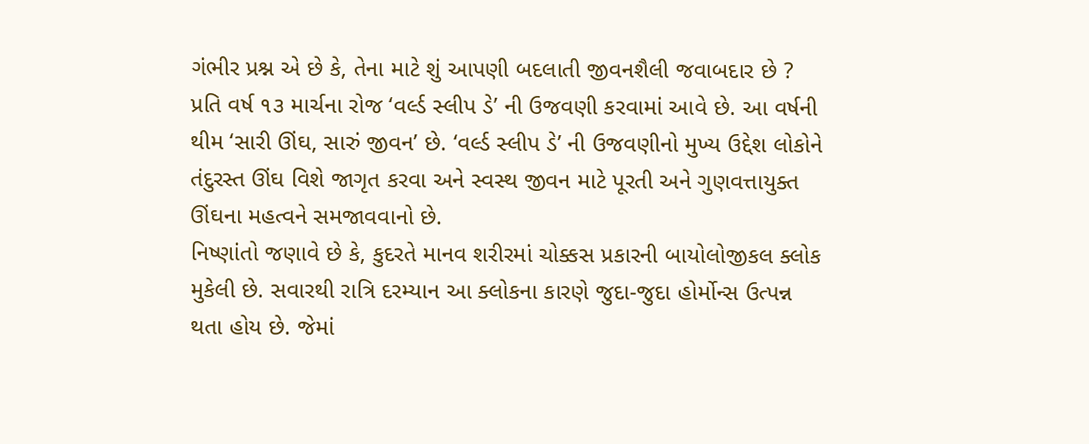ગંભીર પ્રશ્ન એ છે કે, તેના માટે શું આપણી બદલાતી જીવનશૈલી જવાબદાર છે ?
પ્રતિ વર્ષ ૧૩ માર્ચના રોજ ‘વર્લ્ડ સ્લીપ ડે’ ની ઉજવણી કરવામાં આવે છે. આ વર્ષની થીમ ‘સારી ઊંઘ, સારું જીવન’ છે. ‘વર્લ્ડ સ્લીપ ડે’ ની ઉજવણીનો મુખ્ય ઉદ્દેશ લોકોને તંદુરસ્ત ઊંઘ વિશે જાગૃત કરવા અને સ્વસ્થ જીવન માટે પૂરતી અને ગુણવત્તાયુક્ત ઊંઘના મહત્વને સમજાવવાનો છે.
નિષ્ણાંતો જણાવે છે કે, કુદરતે માનવ શરીરમાં ચોક્કસ પ્રકારની બાયોલોજીકલ ક્લોક મુકેલી છે. સવારથી રાત્રિ દરમ્યાન આ ક્લોકના કારણે જુદા-જુદા હોર્મોન્સ ઉત્પન્ન થતા હોય છે. જેમાં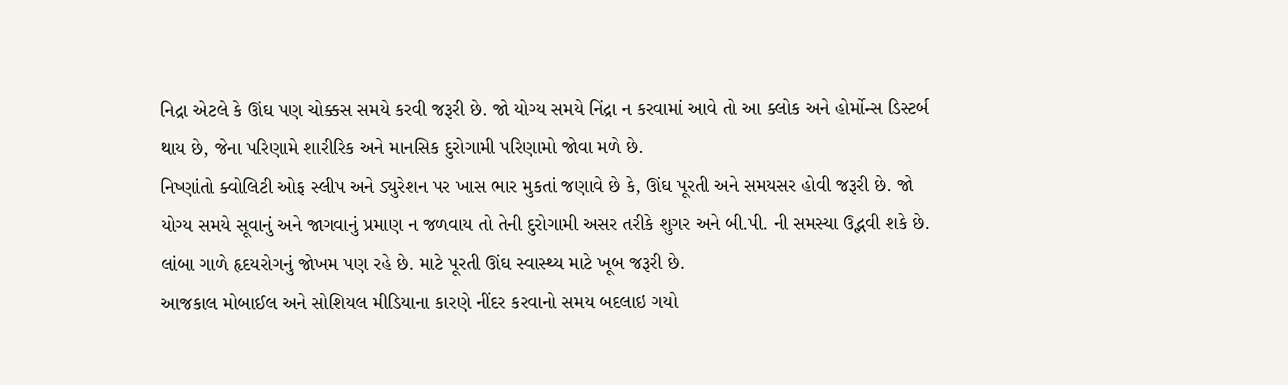નિદ્રા એટલે કે ઊંઘ પણ ચોક્કસ સમયે કરવી જરૂરી છે. જો યોગ્ય સમયે નિંદ્રા ન કરવામાં આવે તો આ ક્લોક અને હોર્મોન્સ ડિસ્ટર્બ થાય છે, જેના પરિણામે શારીરિક અને માનસિક દુરોગામી પરિણામો જોવા મળે છે.
નિષ્ણાંતો ક્વોલિટી ઓફ સ્લીપ અને ડ્યુરેશન પર ખાસ ભાર મુકતાં જણાવે છે કે, ઊંઘ પૂરતી અને સમયસર હોવી જરૂરી છે. જો યોગ્ય સમયે સૂવાનું અને જાગવાનું પ્રમાણ ન જળવાય તો તેની દુરોગામી અસર તરીકે શુગર અને બી.પી. ની સમસ્યા ઉદ્ભવી શકે છે. લાંબા ગાળે હૃદયરોગનું જોખમ પણ રહે છે. માટે પૂરતી ઊંઘ સ્વાસ્થ્ય માટે ખૂબ જરૂરી છે.
આજકાલ મોબાઈલ અને સોશિયલ મીડિયાના કારણે નીંદર કરવાનો સમય બદલાઇ ગયો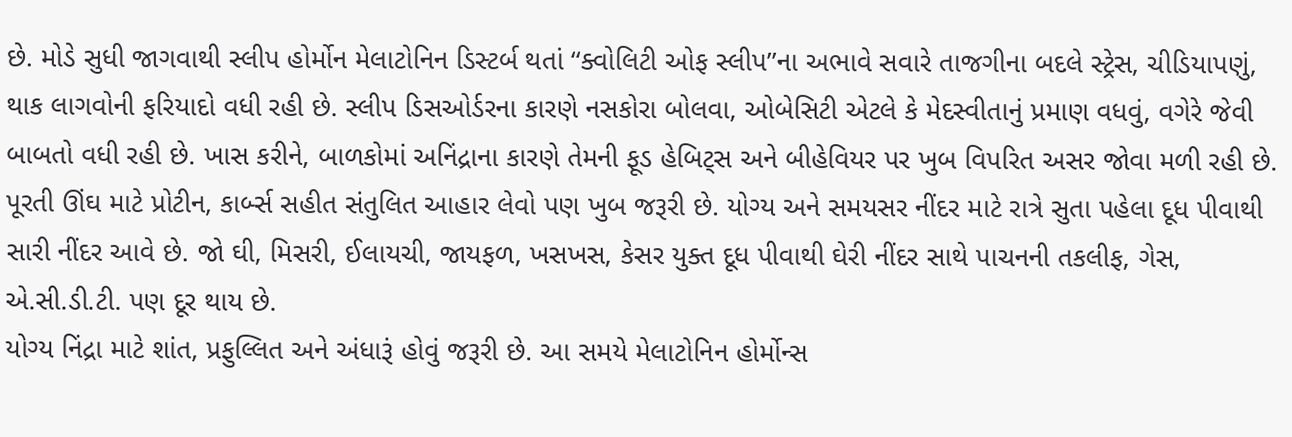છે. મોડે સુધી જાગવાથી સ્લીપ હોર્મોન મેલાટોનિન ડિસ્ટર્બ થતાં ‘‘ક્વોલિટી ઓફ સ્લીપ’’ના અભાવે સવારે તાજગીના બદલે સ્ટ્રેસ, ચીડિયાપણું, થાક લાગવોની ફરિયાદો વધી રહી છે. સ્લીપ ડિસઓર્ડરના કારણે નસકોરા બોલવા, ઓબેસિટી એટલે કે મેદસ્વીતાનું પ્રમાણ વધવું, વગેરે જેવી બાબતો વધી રહી છે. ખાસ કરીને, બાળકોમાં અનિંદ્રાના કારણે તેમની ફૂડ હેબિટ્સ અને બીહેવિયર પર ખુબ વિપરિત અસર જોવા મળી રહી છે.
પૂરતી ઊંઘ માટે પ્રોટીન, કાર્બ્સ સહીત સંતુલિત આહાર લેવો પણ ખુબ જરૂરી છે. યોગ્ય અને સમયસર નીંદર માટે રાત્રે સુતા પહેલા દૂધ પીવાથી સારી નીંદર આવે છે. જો ઘી, મિસરી, ઈલાયચી, જાયફળ, ખસખસ, કેસર યુક્ત દૂધ પીવાથી ઘેરી નીંદર સાથે પાચનની તકલીફ, ગેસ, એ.સી.ડી.ટી. પણ દૂર થાય છે.
યોગ્ય નિંદ્રા માટે શાંત, પ્રફુલ્લિત અને અંધારૂં હોવું જરૂરી છે. આ સમયે મેલાટોનિન હોર્મોન્સ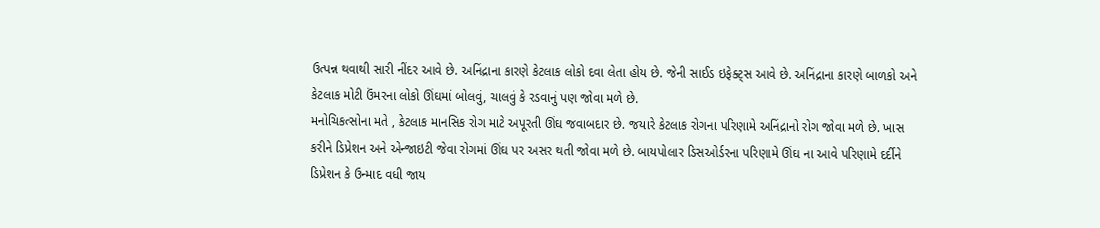ઉત્પન્ન થવાથી સારી નીંદર આવે છે. અનિંદ્રાના કારણે કેટલાક લોકો દવા લેતા હોય છે. જેની સાઈડ ઇફેક્ટ્સ આવે છે. અનિંદ્રાના કારણે બાળકો અને કેટલાક મોટી ઉંમરના લોકો ઊંઘમાં બોલવું, ચાલવું કે રડવાનું પણ જોવા મળે છે.
મનોચિકત્સોના મતે , કેટલાક માનસિક રોગ માટે અપૂરતી ઊંઘ જવાબદાર છે. જયારે કેટલાક રોગના પરિણામે અનિંદ્રાનો રોગ જોવા મળે છે. ખાસ કરીને ડિપ્રેશન અને એન્જાઇટી જેવા રોગમાં ઊંઘ પર અસર થતી જોવા મળે છે. બાયપોલાર ડિસઓર્ડરના પરિણામે ઊંઘ ના આવે પરિણામે દર્દીને ડિપ્રેશન કે ઉન્માદ વધી જાય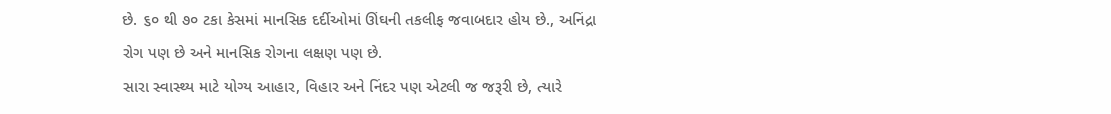છે. ૬૦ થી ૭૦ ટકા કેસમાં માનસિક દર્દીઓમાં ઊંઘની તકલીફ જવાબદાર હોય છે., અનિંદ્રા રોગ પણ છે અને માનસિક રોગના લક્ષણ પણ છે.
સારા સ્વાસ્થ્ય માટે યોગ્ય આહાર, વિહાર અને નિંદર પણ એટલી જ જરૂરી છે, ત્યારે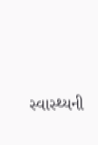સ્વાસ્થ્યની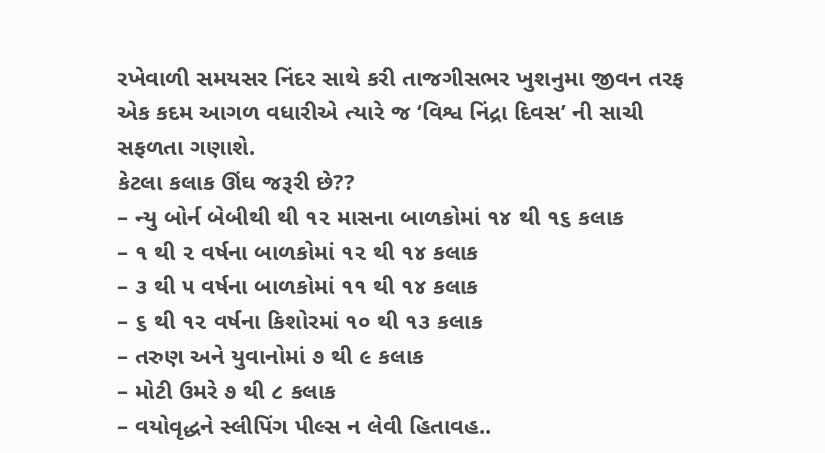રખેવાળી સમયસર નિંદર સાથે કરી તાજગીસભર ખુશનુમા જીવન તરફ એક કદમ આગળ વધારીએ ત્યારે જ ‘વિશ્વ નિંદ્રા દિવસ’ ની સાચી સફળતા ગણાશે.
કેટલા કલાક ઊંઘ જરૂરી છે??
– ન્યુ બોર્ન બેબીથી થી ૧૨ માસના બાળકોમાં ૧૪ થી ૧૬ કલાક
– ૧ થી ૨ વર્ષના બાળકોમાં ૧૨ થી ૧૪ કલાક
– ૩ થી ૫ વર્ષના બાળકોમાં ૧૧ થી ૧૪ કલાક
– ૬ થી ૧૨ વર્ષના કિશોરમાં ૧૦ થી ૧૩ કલાક
– તરુણ અને યુવાનોમાં ૭ થી ૯ કલાક
– મોટી ઉમરે ૭ થી ૮ કલાક
– વયોવૃદ્ધને સ્લીપિંગ પીલ્સ ન લેવી હિતાવહ..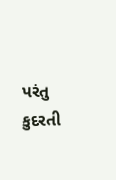પરંતુ કુદરતી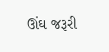ઊંઘ જરૂરી